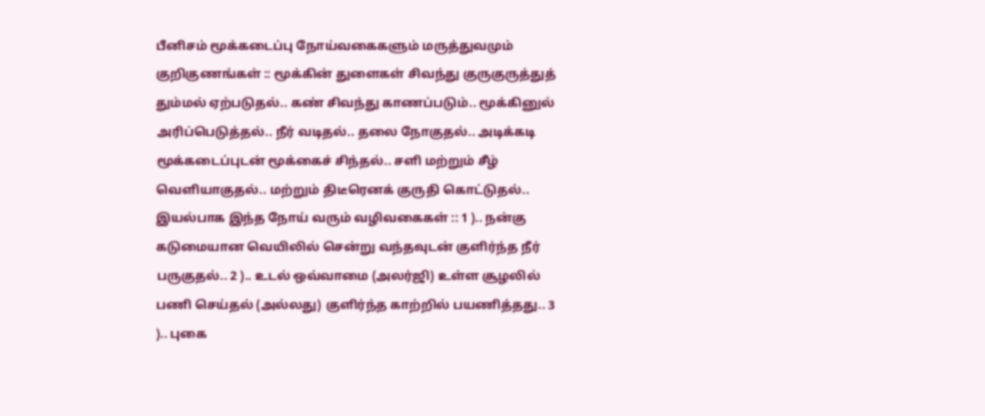பீனிசம் மூக்கடைப்பு நோய்வகைகளும் மருத்துவமும் குறிகுணங்கள் :: மூக்கின் துளைகள் சிவந்து குருகுருத்துத் தும்மல் ஏற்படுதல்.. கண் சிவந்து காணப்படும்.. மூக்கினுல் அரிப்பெடுத்தல்.. நீர் வடிதல்.. தலை நோகுதல்.. அடிக்கடி மூக்கடைப்புடன் மூக்கைச் சிந்தல்.. சளி மற்றும் சீழ் வெளியாகுதல்.. மற்றும் திடீரெனக் குருதி கொட்டுதல்.. இயல்பாக இந்த நோய் வரும் வழிவகைகள் :: 1 ).. நன்கு கடுமையான வெயிலில் சென்று வந்தவுடன் குளிர்ந்த நீர் பருகுதல்.. 2 ).. உடல் ஒவ்வாமை (அலர்ஜி) உள்ள சூழலில் பணி செய்தல் (அல்லது) குளிர்ந்த காற்றில் பயணித்தது.. 3 ).. புகை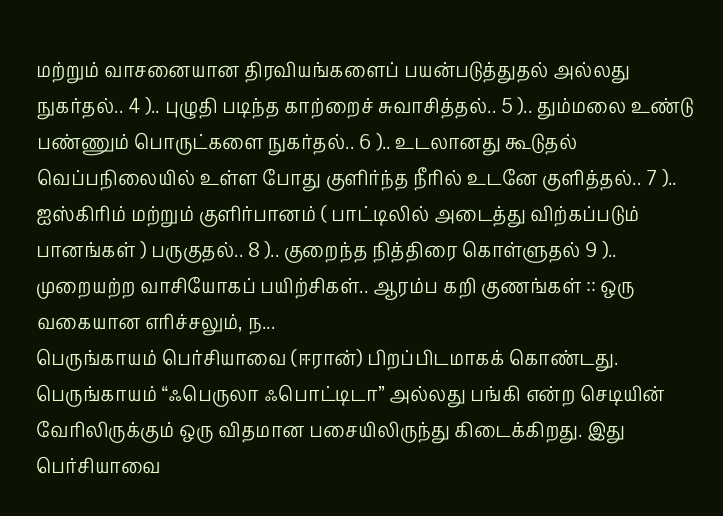மற்றும் வாசனையான திரவியங்களைப் பயன்படுத்துதல் அல்லது நுகர்தல்.. 4 ).. புழுதி படிந்த காற்றைச் சுவாசித்தல்.. 5 ).. தும்மலை உண்டு பண்ணும் பொருட்களை நுகர்தல்.. 6 ).. உடலானது கூடுதல் வெப்பநிலையில் உள்ள போது குளிர்ந்த நீரில் உடனே குளித்தல்.. 7 ).. ஐஸ்கிரிம் மற்றும் குளிர்பானம் ( பாட்டிலில் அடைத்து விற்கப்படும் பானங்கள் ) பருகுதல்.. 8 ).. குறைந்த நித்திரை கொள்ளுதல் 9 ).. முறையற்ற வாசியோகப் பயிற்சிகள்.. ஆரம்ப கறி குணங்கள் :: ஒரு வகையான எரிச்சலும், ந...
பெருங்காயம் பெர்சியாவை (ஈரான்) பிறப்பிடமாகக் கொண்டது. பெருங்காயம் “ஃபெருலா ஃபொட்டிடா” அல்லது பங்கி என்ற செடியின் வேரிலிருக்கும் ஒரு விதமான பசையிலிருந்து கிடைக்கிறது. இது பெர்சியாவை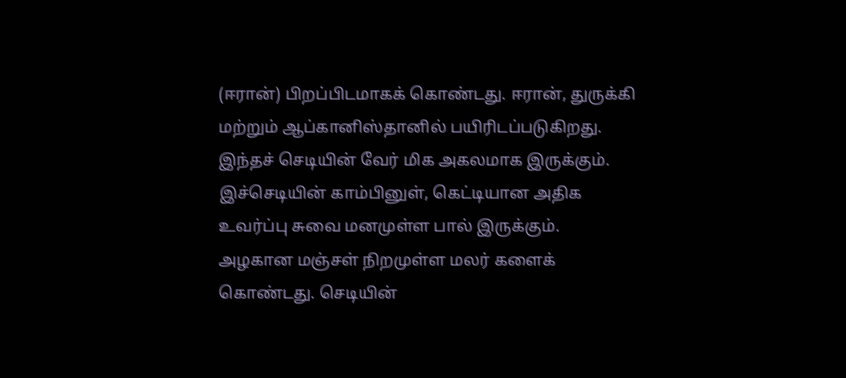(ஈரான்) பிறப்பிடமாகக் கொண்டது. ஈரான், துருக்கி மற்றும் ஆப்கானிஸ்தானில் பயிரிடப்படுகிறது. இந்தச் செடியின் வேர் மிக அகலமாக இருக்கும். இச்செடியின் காம்பினுள், கெட்டியான அதிக உவர்ப்பு சுவை மனமுள்ள பால் இருக்கும். அழகான மஞ்சள் நிறமுள்ள மலர் களைக் கொண்டது. செடியின்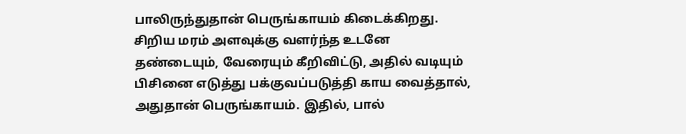பாலிருந்துதான் பெருங்காயம் கிடைக்கிறது. சிறிய மரம் அளவுக்கு வளர்ந்த உடனே தண்டையும், வேரையும் கீறிவிட்டு, அதில் வடியும் பிசினை எடுத்து பக்குவப்படுத்தி காய வைத்தால், அதுதான் பெருங்காயம். இதில், பால்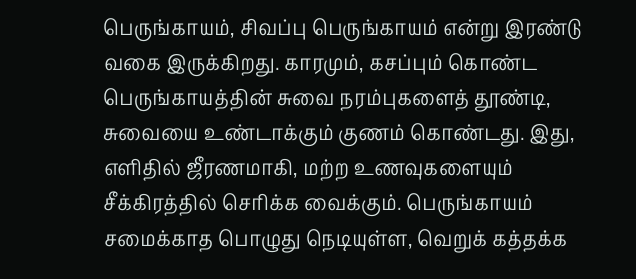பெருங்காயம், சிவப்பு பெருங்காயம் என்று இரண்டு வகை இருக்கிறது. காரமும், கசப்பும் கொண்ட பெருங்காயத்தின் சுவை நரம்புகளைத் தூண்டி, சுவையை உண்டாக்கும் குணம் கொண்டது. இது, எளிதில் ஜீரணமாகி, மற்ற உணவுகளையும் சீக்கிரத்தில் செரிக்க வைக்கும். பெருங்காயம் சமைக்காத பொழுது நெடியுள்ள, வெறுக் கத்தக்க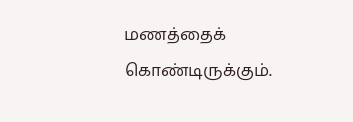மணத்தைக் கொண்டிருக்கும்.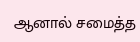ஆனால் சமைத்த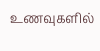உணவுகளில்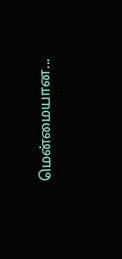மென்மையான...